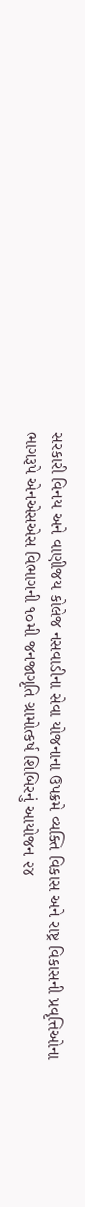સરકારી વિનય અને વાણીજય કોલેજ નસવાડીના સેવા યોજનાના ઉપક્રમે વ્યક્તિ વિકાસ અને રાષ્ટ્ર વિકાસની પ્રવૃત્તિઓના ભાગરૂપે એનએસએસ વિભાગની ૧૦મી જનજાગૃતિ ગ્રામોત્કર્ષ શિબિરનું આયોજન ૨૪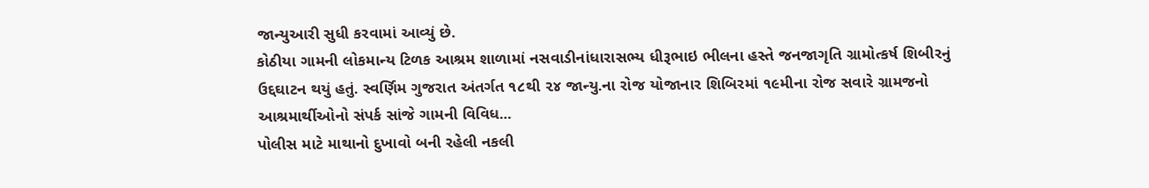જાન્યુઆરી સુધી કરવામાં આવ્યું છે.
કોઠીયા ગામની લોકમાન્ય ટિળક આશ્રમ શાળામાં નસવાડીનાંધારાસભ્ય ધીરૂભાઇ ભીલના હસ્તે જનજાગૃતિ ગ્રામોત્કર્ષ શિબીરનું ઉદ્દઘાટન થયું હતું. સ્વર્ણિમ ગુજરાત અંતર્ગત ૧૮થી ૨૪ જાન્યુ.ના રોજ યોજાનાર શિબિરમાં ૧૯મીના રોજ સવારે ગ્રામજનો આશ્રમાર્થીઓનો સંપર્ક સાંજે ગામની વિવિધ...
પોલીસ માટે માથાનો દુખાવો બની રહેલી નકલી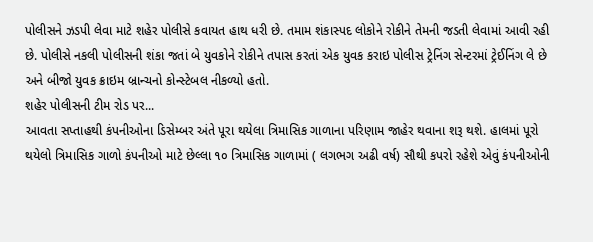પોલીસને ઝડપી લેવા માટે શહેર પોલીસે કવાયત હાથ ધરી છે. તમામ શંકાસ્પદ લોકોને રોકીને તેમની જડતી લેવામાં આવી રહી છે. પોલીસે નકલી પોલીસની શંકા જતાં બે યુવકોને રોકીને તપાસ કરતાં એક યુવક કરાઇ પોલીસ ટ્રેનિંગ સેન્ટરમાં ટ્રેઈનિંગ લે છે અને બીજો યુવક ક્રાઇમ બ્રાન્ચનો કોન્સ્ટેબલ નીકળ્યો હતો.
શહેર પોલીસની ટીમ રોડ પર...
આવતા સપ્તાહથી કંપનીઓના ડિસેમ્બર અંતે પૂરા થયેલા ત્રિમાસિક ગાળાના પરિણામ જાહેર થવાના શરૂ થશે. હાલમાં પૂરો થયેલો ત્રિમાસિક ગાળો કંપનીઓ માટે છેલ્લા ૧૦ ત્રિમાસિક ગાળામાં ( લગભગ અઢી વર્ષ) સૌથી કપરો રહેશે એવું કંપનીઓની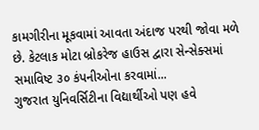કામગીરીના મૂકવામાં આવતા અંદાજ પરથી જોવા મળે છે. કેટલાક મોટા બ્રોકરેજ હાઉસ દ્વારા સેન્સેક્સમાં સમાવિષ્ટ ૩૦ કંપનીઓના કરવામાં...
ગુજરાત યુનિવર્સિટીના વિદ્યાર્થીઓ પણ હવે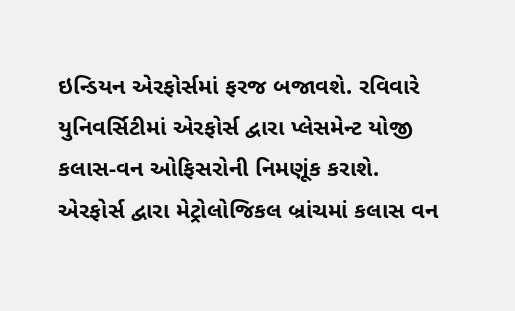ઇન્ડિયન એરફોર્સમાં ફરજ બજાવશે. રવિવારે યુનિવર્સિટીમાં એરફોર્સ દ્વારા પ્લેસમેન્ટ યોજી કલાસ-વન ઓફિસરોની નિમણૂંક કરાશે.
એરફોર્સ દ્વારા મેટ્રોલોજિકલ બ્રાંચમાં કલાસ વન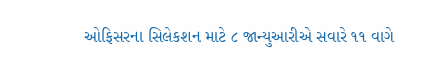ઓફિસરના સિલેકશન માટે ૮ જાન્યુઆરીએ સવારે ૧૧ વાગે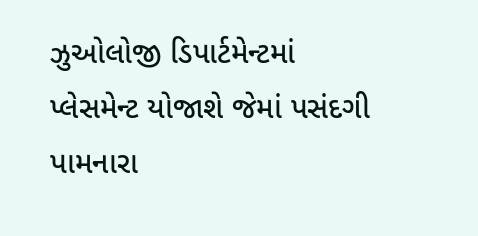ઝુઓલોજી ડિપાર્ટમેન્ટમાં પ્લેસમેન્ટ યોજાશે જેમાં પસંદગી પામનારા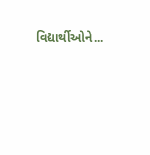વિદ્યાર્થીઓને...